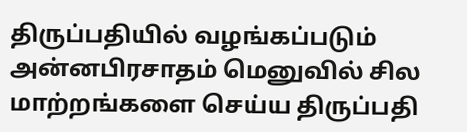திருப்பதியில் வழங்கப்படும் அன்னபிரசாதம் மெனுவில் சில மாற்றங்களை செய்ய திருப்பதி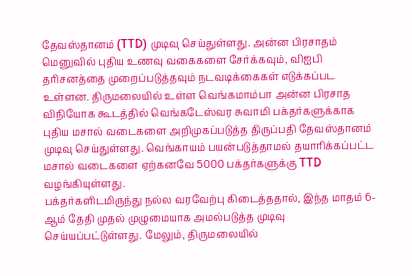தேவஸ்தானம் (TTD) முடிவு செய்துள்ளது. அன்ன பிரசாதம் மெனுவில் புதிய உணவு வகைகளை சேர்க்கவும், விஐபி தரிசனத்தை முறைப்படுத்தவும் நடவடிக்கைகள் எடுக்கப்பட உள்ளன. திருமலையில் உள்ள வெங்கமாம்பா அன்ன பிரசாத விநியோக கூடத்தில் வெங்கடேஸ்வர சுவாமி பக்தர்களுக்காக புதிய மசால் வடைகளை அறிமுகப்படுத்த திருப்பதி தேவஸ்தானம் முடிவு செய்துள்ளது. வெங்காயம் பயன்படுத்தாமல் தயாரிக்கப்பட்ட மசால் வடைகளை ஏற்கனவே 5000 பக்தர்களுக்கு TTD வழங்கியுள்ளது.
பக்தர்களிடமிருந்து நல்ல வரவேற்பு கிடைத்ததால், இந்த மாதம் 6-ஆம் தேதி முதல் முழுமையாக அமல்படுத்த முடிவு செய்யப்பட்டுள்ளது. மேலும், திருமலையில்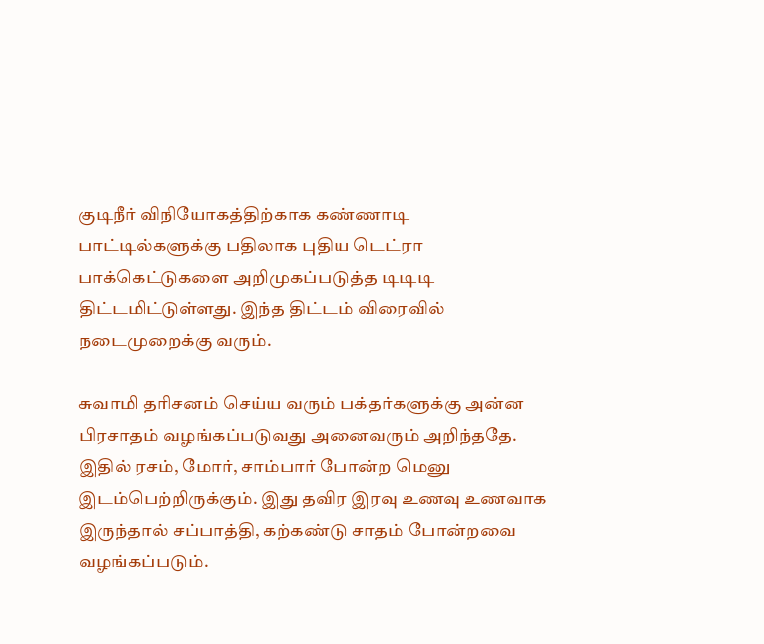குடிநீர் விநியோகத்திற்காக கண்ணாடி பாட்டில்களுக்கு பதிலாக புதிய டெட்ரா பாக்கெட்டுகளை அறிமுகப்படுத்த டிடிடி திட்டமிட்டுள்ளது. இந்த திட்டம் விரைவில் நடைமுறைக்கு வரும்.

சுவாமி தரிசனம் செய்ய வரும் பக்தர்களுக்கு அன்ன பிரசாதம் வழங்கப்படுவது அனைவரும் அறிந்ததே. இதில் ரசம், மோர், சாம்பார் போன்ற மெனு இடம்பெற்றிருக்கும். இது தவிர இரவு உணவு உணவாக இருந்தால் சப்பாத்தி, கற்கண்டு சாதம் போன்றவை வழங்கப்படும்.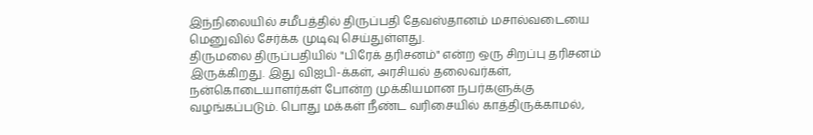இந்நிலையில் சமீபத்தில் திருப்பதி தேவஸ்தானம் மசால்வடையை மெனுவில் சேர்க்க முடிவு செய்துள்ளது.
திருமலை திருப்பதியில் "பிரேக் தரிசனம்" என்ற ஒரு சிறப்பு தரிசனம் இருக்கிறது. இது விஐபி-க்கள், அரசியல் தலைவர்கள், நன்கொடையாளர்கள் போன்ற முக்கியமான நபர்களுக்கு வழங்கப்படும். பொது மக்கள் நீண்ட வரிசையில் காத்திருக்காமல்,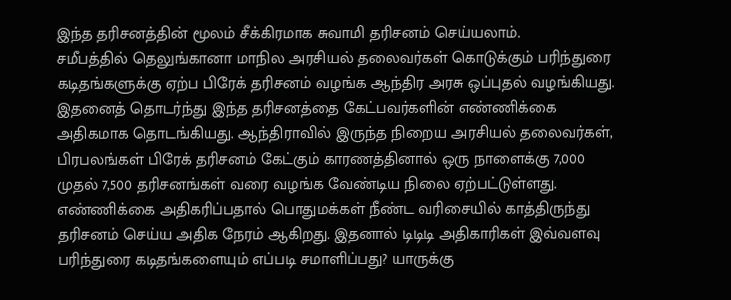இந்த தரிசனத்தின் மூலம் சீக்கிரமாக சுவாமி தரிசனம் செய்யலாம்.
சமீபத்தில் தெலுங்கானா மாநில அரசியல் தலைவர்கள் கொடுக்கும் பரிந்துரை கடிதங்களுக்கு ஏற்ப பிரேக் தரிசனம் வழங்க ஆந்திர அரசு ஒப்புதல் வழங்கியது. இதனைத் தொடர்ந்து இந்த தரிசனத்தை கேட்பவர்களின் எண்ணிக்கை அதிகமாக தொடங்கியது. ஆந்திராவில் இருந்த நிறைய அரசியல் தலைவர்கள், பிரபலங்கள் பிரேக் தரிசனம் கேட்கும் காரணத்தினால் ஒரு நாளைக்கு 7,000 முதல் 7,500 தரிசனங்கள் வரை வழங்க வேண்டிய நிலை ஏற்பட்டுள்ளது.
எண்ணிக்கை அதிகரிப்பதால் பொதுமக்கள் நீண்ட வரிசையில் காத்திருந்து தரிசனம் செய்ய அதிக நேரம் ஆகிறது. இதனால் டிடிடி அதிகாரிகள் இவ்வளவு பரிந்துரை கடிதங்களையும் எப்படி சமாளிப்பது? யாருக்கு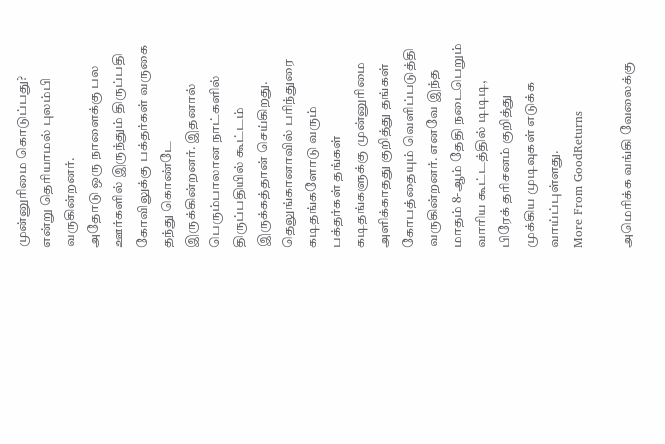முன்னுரிமை கொடுப்பது? என்று தெரியாமல் புலம்பி வருகின்றனர்.
அதோடு ஒரு நாளைக்கு பல ஊர்களில் இருந்தும் திருப்பதி கோவிலுக்கு பக்தர்கள் வருகை தந்து கொண்டே இருக்கின்றனர். இதனால் பெரும்பாலான நாட்களில் திருப்பதியில் கூட்டம் இருக்கத்தான் செய்கிறது. தெலுங்கானாவில் பரிந்துரை கடிதங்களோடு வரும் பக்தர்கள் தங்கள் கடிதங்களுக்கு முன்னுரிமை அளிக்காதது குறித்து தங்கள் கோபத்தையும் வெளிப்படுத்தி வருகின்றனர். எனவே இந்த மாதம் 8-ஆம் தேதி நடைபெறும் வாரிய கூட்டத்தில் டிடிடி, பிரேக் தரிசனம் குறித்து முக்கிய முடிவுகள் எடுக்க வாய்ப்புள்ளது.
More From GoodReturns

அமெரிக்க வங்கி வேலைக்கு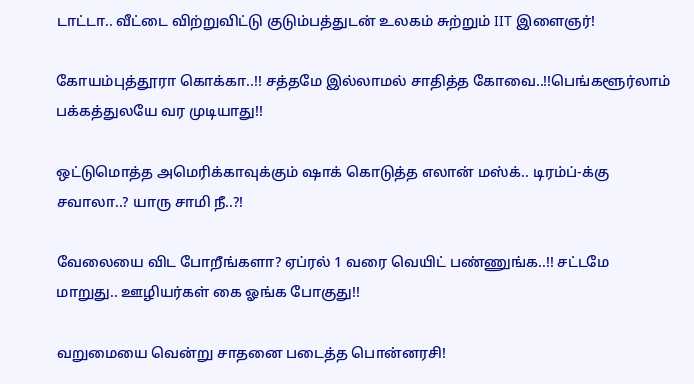டாட்டா.. வீட்டை விற்றுவிட்டு குடும்பத்துடன் உலகம் சுற்றும் IIT இளைஞர்!

கோயம்புத்தூரா கொக்கா..!! சத்தமே இல்லாமல் சாதித்த கோவை..!!பெங்களூர்லாம் பக்கத்துலயே வர முடியாது!!

ஒட்டுமொத்த அமெரிக்காவுக்கும் ஷாக் கொடுத்த எலான் மஸ்க்.. டிரம்ப்-க்கு சவாலா..? யாரு சாமி நீ..?!

வேலையை விட போறீங்களா? ஏப்ரல் 1 வரை வெயிட் பண்ணுங்க..!! சட்டமே மாறுது.. ஊழியர்கள் கை ஓங்க போகுது!!

வறுமையை வென்று சாதனை படைத்த பொன்னரசி!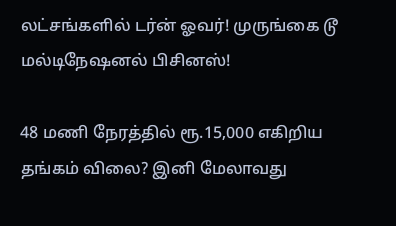லட்சங்களில் டர்ன் ஓவர்! முருங்கை டூ மல்டிநேஷனல் பிசினஸ்!

48 மணி நேரத்தில் ரூ.15,000 எகிறிய தங்கம் விலை? இனி மேலாவது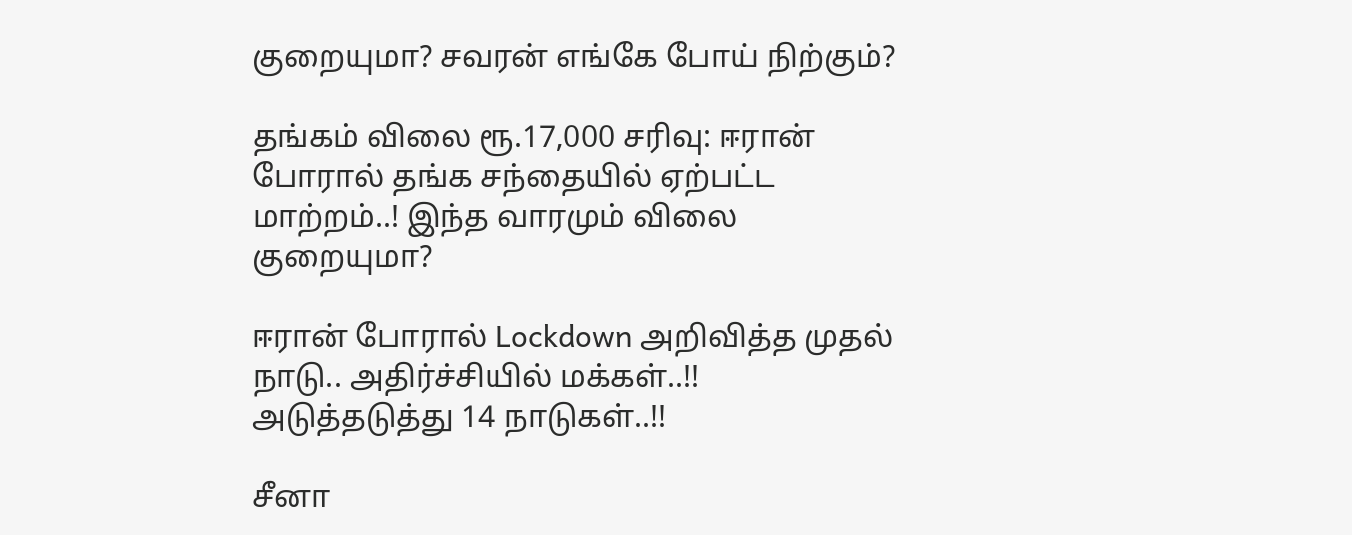குறையுமா? சவரன் எங்கே போய் நிற்கும்?

தங்கம் விலை ரூ.17,000 சரிவு: ஈரான் போரால் தங்க சந்தையில் ஏற்பட்ட மாற்றம்..! இந்த வாரமும் விலை குறையுமா?

ஈரான் போரால் Lockdown அறிவித்த முதல் நாடு.. அதிர்ச்சியில் மக்கள்..!! அடுத்தடுத்து 14 நாடுகள்..!!

சீனா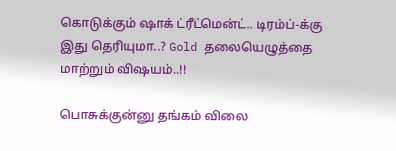கொடுக்கும் ஷாக் ட்ரீட்மென்ட்.. டிரம்ப்-க்கு இது தெரியுமா..? Gold தலையெழுத்தை மாற்றும் விஷயம்..!!

பொசுக்குன்னு தங்கம் விலை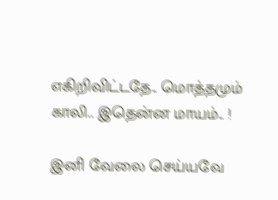எகிறிவிட்டதே.. மொத்தமும் காலி.. இதென்ன மாயம்.. !

இனி வேலை செய்யவே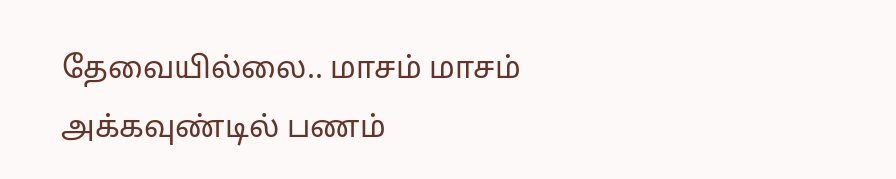தேவையில்லை.. மாசம் மாசம் அக்கவுண்டில் பணம்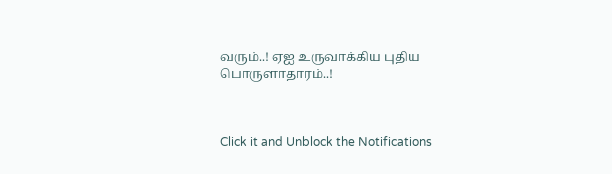வரும்..! ஏஐ உருவாக்கிய புதிய பொருளாதாரம்..!



Click it and Unblock the Notifications